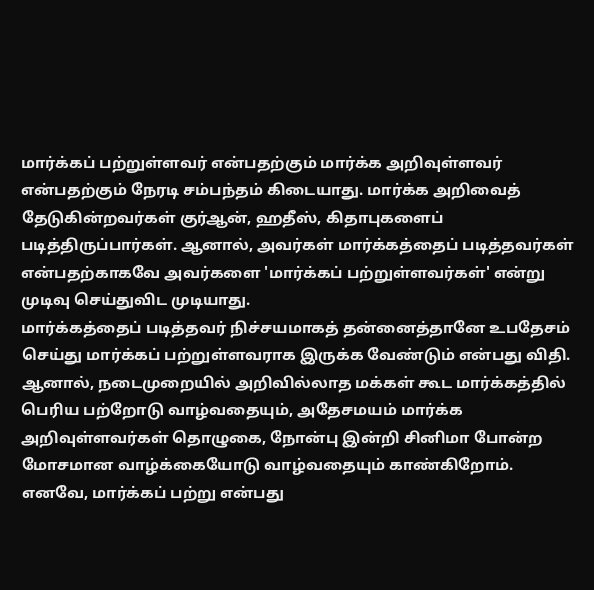மார்க்கப் பற்றுள்ளவர் என்பதற்கும் மார்க்க அறிவுள்ளவர் என்பதற்கும் நேரடி சம்பந்தம் கிடையாது. மார்க்க அறிவைத் தேடுகின்றவர்கள் குர்ஆன், ஹதீஸ், கிதாபுகளைப் படித்திருப்பார்கள். ஆனால், அவர்கள் மார்க்கத்தைப் படித்தவர்கள் என்பதற்காகவே அவர்களை 'மார்க்கப் பற்றுள்ளவர்கள்' என்று முடிவு செய்துவிட முடியாது.
மார்க்கத்தைப் படித்தவர் நிச்சயமாகத் தன்னைத்தானே உபதேசம் செய்து மார்க்கப் பற்றுள்ளவராக இருக்க வேண்டும் என்பது விதி. ஆனால், நடைமுறையில் அறிவில்லாத மக்கள் கூட மார்க்கத்தில் பெரிய பற்றோடு வாழ்வதையும், அதேசமயம் மார்க்க அறிவுள்ளவர்கள் தொழுகை, நோன்பு இன்றி சினிமா போன்ற மோசமான வாழ்க்கையோடு வாழ்வதையும் காண்கிறோம்.
எனவே, மார்க்கப் பற்று என்பது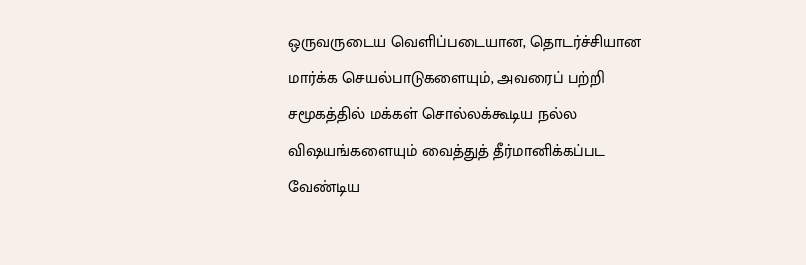ஒருவருடைய வெளிப்படையான, தொடர்ச்சியான மார்க்க செயல்பாடுகளையும், அவரைப் பற்றி சமூகத்தில் மக்கள் சொல்லக்கூடிய நல்ல விஷயங்களையும் வைத்துத் தீர்மானிக்கப்பட வேண்டிய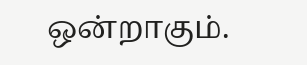ஒன்றாகும்.